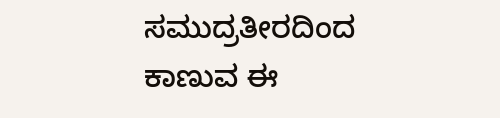ಸಮುದ್ರತೀರದಿಂದ ಕಾಣುವ ಈ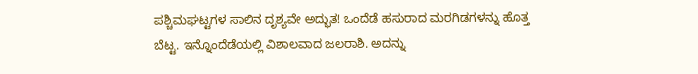ಪಶ್ಚಿಮಘಟ್ಟಗಳ ಸಾಲಿನ ದೃಶ್ಯವೇ ಅದ್ಭುತ! ಒಂದೆಡೆ ಹಸುರಾದ ಮರಗಿಡಗಳನ್ನು ಹೊತ್ತ ಬೆಟ್ಟ. ಇನ್ನೊಂದೆಡೆಯಲ್ಲಿ ವಿಶಾಲವಾದ ಜಲರಾಶಿ. ಅದನ್ನು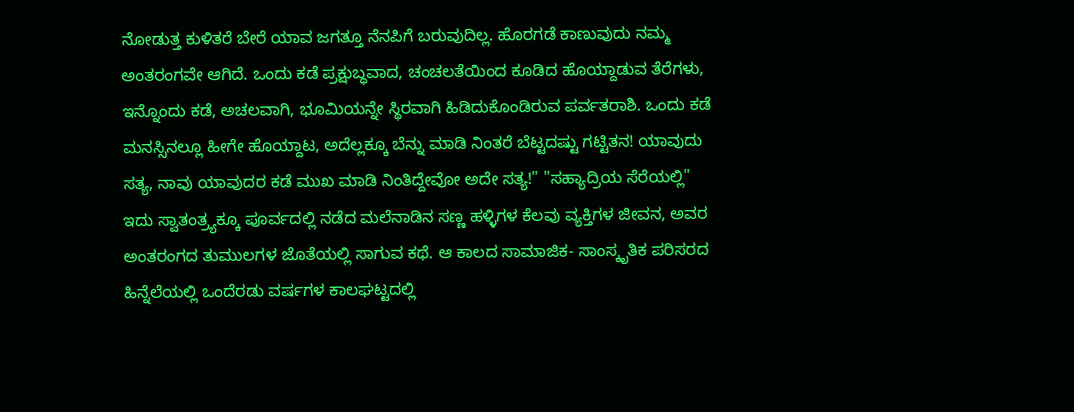ನೋಡುತ್ತ ಕುಳಿತರೆ ಬೇರೆ ಯಾವ ಜಗತ್ತೂ ನೆನಪಿಗೆ ಬರುವುದಿಲ್ಲ. ಹೊರಗಡೆ ಕಾಣುವುದು ನಮ್ಮ ಅಂತರಂಗವೇ ಆಗಿದೆ. ಒಂದು ಕಡೆ ಪ್ರಕ್ಷುಬ್ಧವಾದ, ಚಂಚಲತೆಯಿಂದ ಕೂಡಿದ ಹೊಯ್ದಾಡುವ ತೆರೆಗಳು, ಇನ್ನೊಂದು ಕಡೆ, ಅಚಲವಾಗಿ, ಭೂಮಿಯನ್ನೇ ಸ್ಥಿರವಾಗಿ ಹಿಡಿದುಕೊಂಡಿರುವ ಪರ್ವತರಾಶಿ. ಒಂದು ಕಡೆ ಮನಸ್ಸಿನಲ್ಲೂ ಹೀಗೇ ಹೊಯ್ದಾಟ, ಅದೆಲ್ಲಕ್ಕೂ ಬೆನ್ನು ಮಾಡಿ ನಿಂತರೆ ಬೆಟ್ಟದಷ್ಟು ಗಟ್ಟಿತನ! ಯಾವುದು ಸತ್ಯ, ನಾವು ಯಾವುದರ ಕಡೆ ಮುಖ ಮಾಡಿ ನಿಂತಿದ್ದೇವೋ ಅದೇ ಸತ್ಯ!" "ಸಹ್ಯಾದ್ರಿಯ ಸೆರೆಯಲ್ಲಿ" ಇದು ಸ್ವಾತಂತ್ರ್ಯಕ್ಕೂ ಪೂರ್ವದಲ್ಲಿ ನಡೆದ ಮಲೆನಾಡಿನ ಸಣ್ಣ ಹಳ್ಳಿಗಳ ಕೆಲವು ವ್ಯಕ್ತಿಗಳ ಜೀವನ, ಅವರ ಅಂತರಂಗದ ತುಮುಲಗಳ ಜೊತೆಯಲ್ಲಿ ಸಾಗುವ ಕಥೆ. ಆ ಕಾಲದ ಸಾಮಾಜಿಕ- ಸಾಂಸ್ಕೃತಿಕ ಪರಿಸರದ ಹಿನ್ನೆಲೆಯಲ್ಲಿ ಒಂದೆರಡು ವರ್ಷಗಳ ಕಾಲಘಟ್ಟದಲ್ಲಿ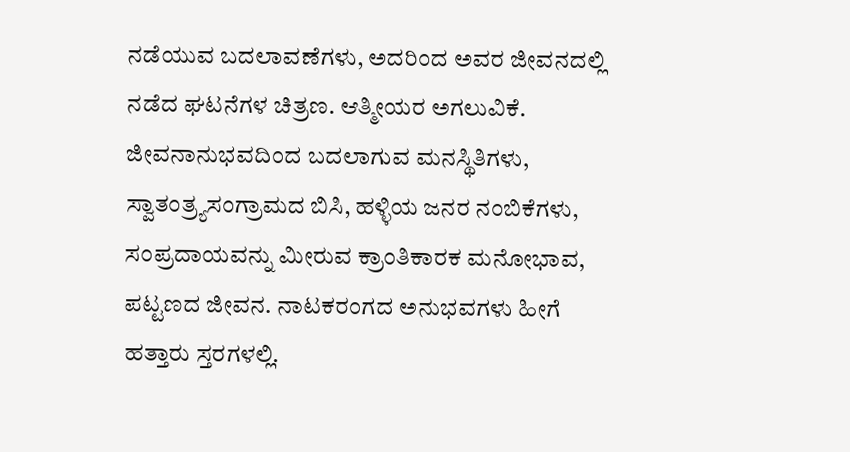ನಡೆಯುವ ಬದಲಾವಣೆಗಳು, ಅದರಿಂದ ಅವರ ಜೀವನದಲ್ಲಿ ನಡೆದ ಘಟನೆಗಳ ಚಿತ್ರಣ. ಆತ್ಮೀಯರ ಅಗಲುವಿಕೆ. ಜೀವನಾನುಭವದಿಂದ ಬದಲಾಗುವ ಮನಸ್ಥಿತಿಗಳು, ಸ್ವಾತಂತ್ರ್ಯಸಂಗ್ರಾಮದ ಬಿಸಿ, ಹಳ್ಳಿಯ ಜನರ ನಂಬಿಕೆಗಳು, ಸಂಪ್ರದಾಯವನ್ನು ಮೀರುವ ಕ್ರಾಂತಿಕಾರಕ ಮನೋಭಾವ, ಪಟ್ಟಣದ ಜೀವನ. ನಾಟಕರಂಗದ ಅನುಭವಗಳು ಹೀಗೆ ಹತ್ತಾರು ಸ್ತರಗಳಲ್ಲಿ.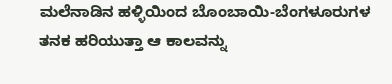ಮಲೆನಾಡಿನ ಹಳ್ಳಿಯಿಂದ ಬೊಂಬಾಯಿ-ಬೆಂಗಳೂರುಗಳ ತನಕ ಹರಿಯುತ್ತಾ ಆ ಕಾಲವನ್ನು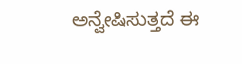ಅನ್ವೇಷಿಸುತ್ತದೆ ಈ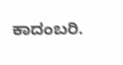ಕಾದಂಬರಿ.